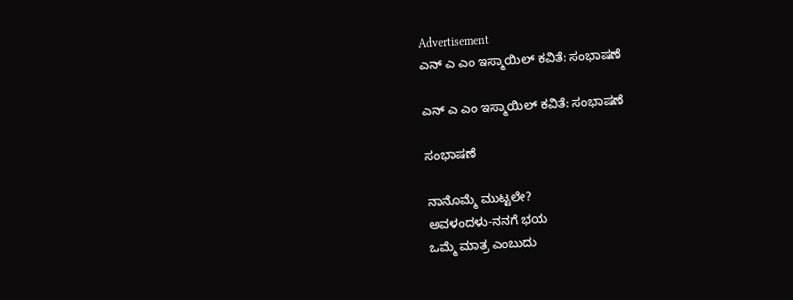Advertisement
ಎನ್ ಎ ಎಂ ಇಸ್ಮಾಯಿಲ್ ಕವಿತೆ: ಸಂಭಾಷಣೆ

ಎನ್ ಎ ಎಂ ಇಸ್ಮಾಯಿಲ್ ಕವಿತೆ: ಸಂಭಾಷಣೆ

ಸಂಭಾಷಣೆ

ನಾನೊಮ್ಮೆ ಮುಟ್ಟಲೇ?
ಅವಳಂದಳು-ನನಗೆ ಭಯ
ಒಮ್ಮೆ ಮಾತ್ರ ಎಂಬುದು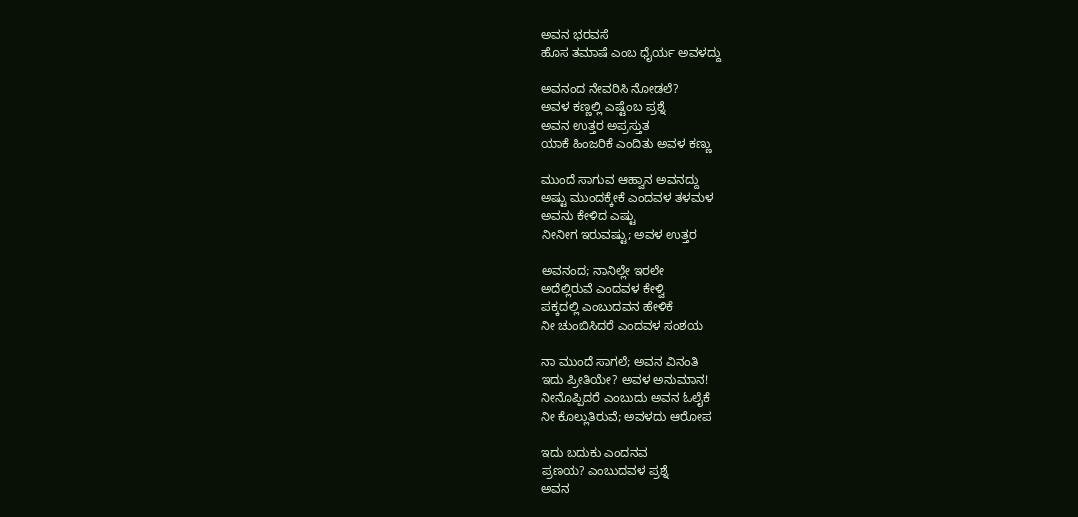ಅವನ ಭರವಸೆ
ಹೊಸ ತಮಾಷೆ ಎಂಬ ಧೈರ್ಯ ಅವಳದ್ದು

ಅವನಂದ ನೇವರಿಸಿ ನೋಡಲೆ?
ಅವಳ ಕಣ್ಣಲ್ಲಿ ಎಷ್ಟೆಂಬ ಪ್ರಶ್ನೆ
ಅವನ ಉತ್ತರ ಅಪ್ರಸ್ತುತ
ಯಾಕೆ ಹಿಂಜರಿಕೆ ಎಂದಿತು ಅವಳ ಕಣ್ಣು

ಮುಂದೆ ಸಾಗುವ ಆಹ್ವಾನ ಅವನದ್ದು
ಅಷ್ಟು ಮುಂದಕ್ಕೇಕೆ ಎಂದವಳ ತಳಮಳ
ಅವನು ಕೇಳಿದ ಎಷ್ಟು
ನೀನೀಗ ಇರುವಷ್ಟು; ಅವಳ ಉತ್ತರ

ಅವನಂದ; ನಾನಿಲ್ಲೇ ಇರಲೇ
ಅದೆಲ್ಲಿರುವೆ ಎಂದವಳ ಕೇಳ್ವಿ
ಪಕ್ಕದಲ್ಲಿ ಎಂಬುದವನ ಹೇಳಿಕೆ
ನೀ ಚುಂಬಿಸಿದರೆ ಎಂದವಳ ಸಂಶಯ

ನಾ ಮುಂದೆ ಸಾಗಲೆ; ಅವನ ವಿನಂತಿ
ಇದು ಪ್ರೀತಿಯೇ? ಅವಳ ಅನುಮಾನ!
ನೀನೊಪ್ಪಿದರೆ ಎಂಬುದು ಅವನ ಓಲೈಕೆ
ನೀ ಕೊಲ್ಲುತಿರುವೆ; ಅವಳದು ಆರೋಪ

ಇದು ಬದುಕು ಎಂದನವ
ಪ್ರಣಯ? ಎಂಬುದವಳ ಪ್ರಶ್ನೆ
ಅವನ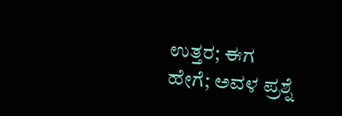ಉತ್ತರ; ಈಗ
ಹೇಗೆ; ಅವಳ ಪ್ರಶ್ನೆ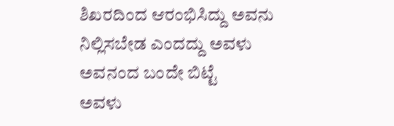ಶಿಖರದಿಂದ ಆರಂಭಿಸಿದ್ದು ಅವನು
ನಿಲ್ಲಿಸಬೇಡ ಎಂದದ್ದು ಅವಳು
ಅವನಂದ ಬಂದೇ ಬಿಟ್ಟೆ
ಅವಳು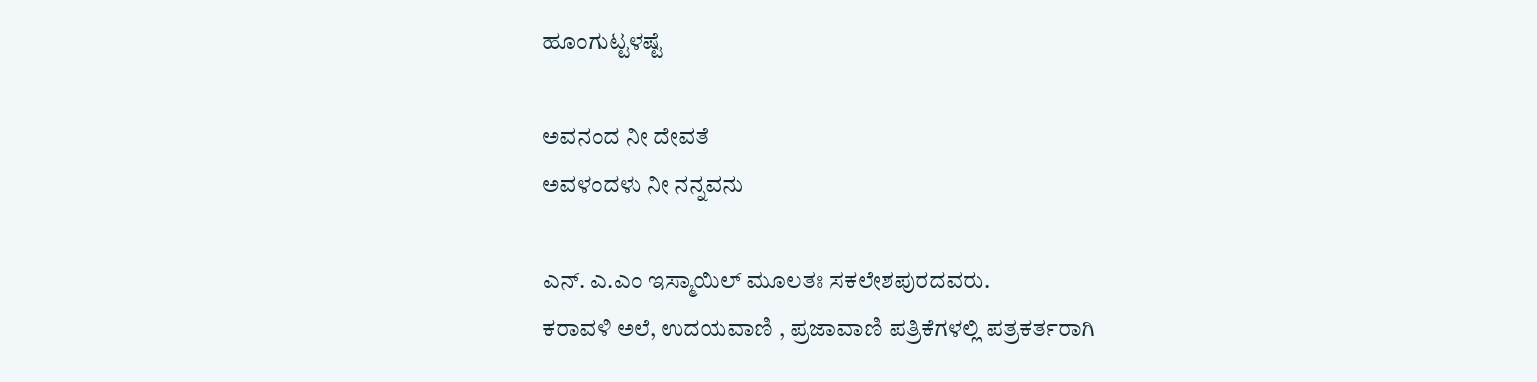ಹೂಂಗುಟ್ಟಳಷ್ಟೆ

ಅವನಂದ ನೀ ದೇವತೆ
ಅವಳಂದಳು ನೀ ನನ್ನವನು

ಎನ್. ಎ.ಎಂ ಇಸ್ಮಾಯಿಲ್‌ ಮೂಲತಃ ಸಕಲೇಶಪುರದವರು.
ಕರಾವಳಿ ಅಲೆ, ಉದಯವಾಣಿ , ಪ್ರಜಾವಾಣಿ ಪತ್ರಿಕೆಗಳಲ್ಲಿ ಪತ್ರಕರ್ತರಾಗಿ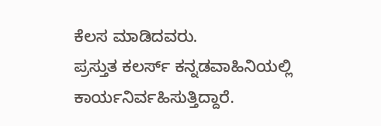ಕೆಲಸ ಮಾಡಿದವರು.
ಪ್ರಸ್ತುತ ಕಲರ್ಸ್‌ ಕನ್ನಡವಾಹಿನಿಯಲ್ಲಿ ಕಾರ್ಯನಿರ್ವಹಿಸುತ್ತಿದ್ದಾರೆ.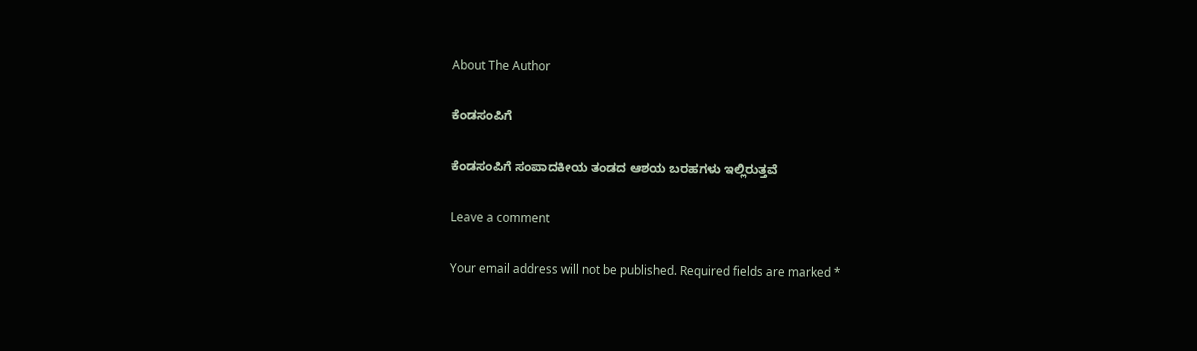About The Author

ಕೆಂಡಸಂಪಿಗೆ

ಕೆಂಡಸಂಪಿಗೆ ಸಂಪಾದಕೀಯ ತಂಡದ ಆಶಯ ಬರಹಗಳು ಇಲ್ಲಿರುತ್ತವೆ

Leave a comment

Your email address will not be published. Required fields are marked *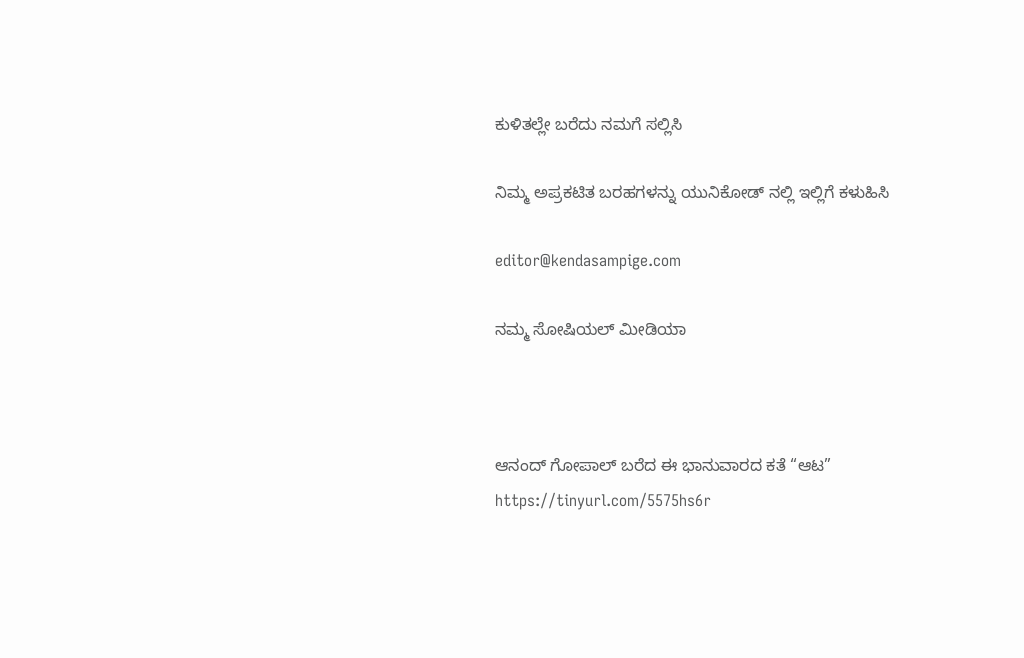ಕುಳಿತಲ್ಲೇ ಬರೆದು ನಮಗೆ ಸಲ್ಲಿಸಿ

ನಿಮ್ಮ ಅಪ್ರಕಟಿತ ಬರಹಗಳನ್ನು ಯುನಿಕೋಡ್ ನಲ್ಲಿ ಇಲ್ಲಿಗೆ ಕಳುಹಿಸಿ

editor@kendasampige.com

ನಮ್ಮ ಸೋಷಿಯಲ್‌ ಮೀಡಿಯಾ



ಆನಂದ್‌ ಗೋಪಾಲ್‌ ಬರೆದ ಈ ಭಾನುವಾರದ ಕತೆ “ಆಟ”
https://tinyurl.com/5575hs6r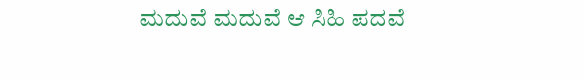ಮದುವೆ ಮದುವೆ ಆ ಸಿಹಿ ಪದವೆ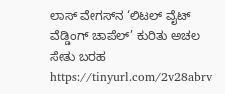ಲಾಸ್‌ ವೇಗಸ್‌ನ ‘ಲಿಟಲ್ ವೈಟ್ ವೆಡ್ಡಿಂಗ್ ಚಾಪೆಲ್’ ಕುರಿತು ಅಚಲ ಸೇತು ಬರಹ
https://tinyurl.com/2v28abrv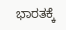ಭಾರತಕ್ಕೆ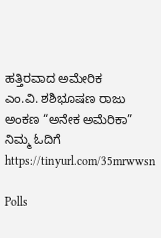ಹತ್ತಿರವಾದ ಅಮೇರಿಕ
ಎಂ.ವಿ. ಶಶಿಭೂಷಣ ರಾಜು ಅಂಕಣ “ಅನೇಕ ಅಮೆರಿಕಾ” ನಿಮ್ಮ ಓದಿಗೆ
https://tinyurl.com/35mrwwsn

Polls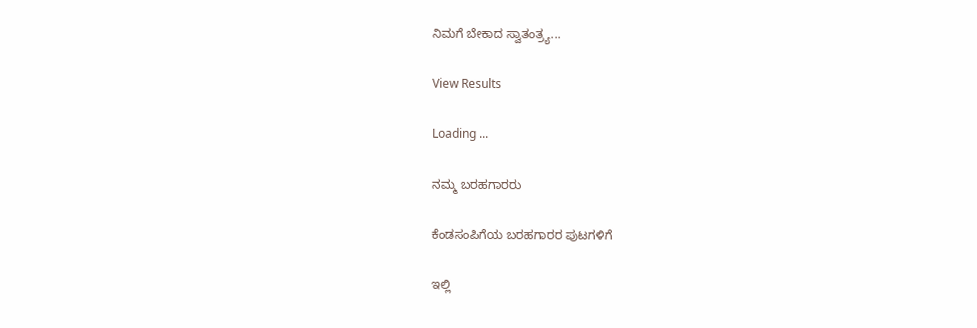ನಿಮಗೆ ಬೇಕಾದ ಸ್ವಾತಂತ್ರ್ಯ...

View Results

Loading ...

ನಮ್ಮ ಬರಹಗಾರರು

ಕೆಂಡಸಂಪಿಗೆಯ ಬರಹಗಾರರ ಪುಟಗಳಿಗೆ

ಇಲ್ಲಿ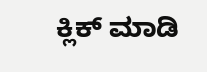ಕ್ಲಿಕ್ ಮಾಡಿ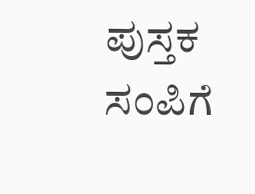ಪುಸ್ತಕ ಸಂಪಿಗೆ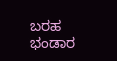ಬರಹ ಭಂಡಾರ